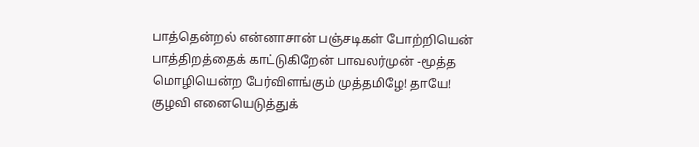பாத்தென்றல் என்னாசான் பஞ்சடிகள் போற்றியென் பாத்திறத்தைக் காட்டுகிறேன் பாவலர்முன் -மூத்த மொழியென்ற பேர்விளங்கும் முத்தமிழே! தாயே! குழவி எனையெடுத்துக்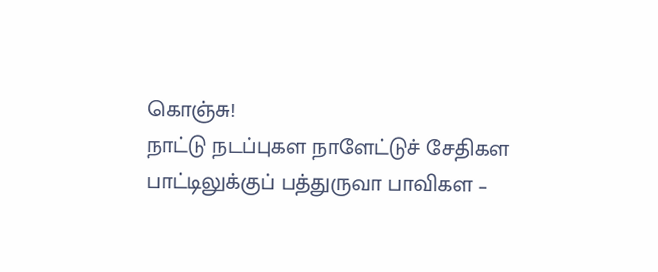கொஞ்சு!
நாட்டு நடப்புகள நாளேட்டுச் சேதிகள
பாட்டிலுக்குப் பத்துருவா பாவிகள –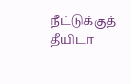நீட்டுக்குத்
தீயிடா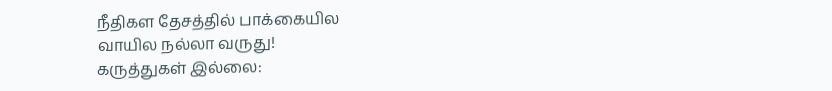நீதிகள தேசத்தில் பாக்கையில
வாயில நல்லா வருது!
கருத்துகள் இல்லை: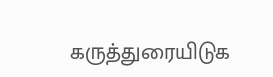கருத்துரையிடுக